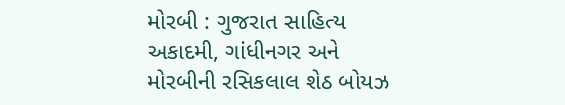મોરબી : ગુજરાત સાહિત્ય અકાદમી, ગાંધીનગર અને મોરબીની રસિકલાલ શેઠ બોયઝ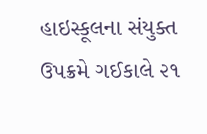હાઇસ્કૂલના સંયુક્ત ઉપક્રમે ગઈકાલે ૨૧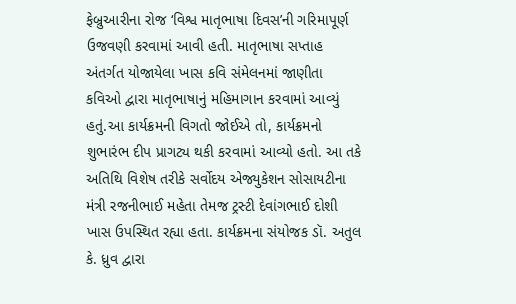ફેબ્રુઆરીના રોજ ‘વિશ્વ માતૃભાષા દિવસ’ની ગરિમાપૂર્ણ ઉજવણી કરવામાં આવી હતી. માતૃભાષા સપ્તાહ અંતર્ગત યોજાયેલા ખાસ કવિ સંમેલનમાં જાણીતા કવિઓ દ્વારા માતૃભાષાનું મહિમાગાન કરવામાં આવ્યું હતું.આ કાર્યક્રમની વિગતો જોઈએ તો, કાર્યક્રમનો શુભારંભ દીપ પ્રાગટ્ય થકી કરવામાં આવ્યો હતો. આ તકે અતિથિ વિશેષ તરીકે સર્વોદય એજ્યુકેશન સોસાયટીના મંત્રી રજનીભાઈ મહેતા તેમજ ટ્રસ્ટી દેવાંગભાઈ દોશી ખાસ ઉપસ્થિત રહ્યા હતા. કાર્યક્રમના સંયોજક ડૉ. અતુલ કે. ધ્રુવ દ્વારા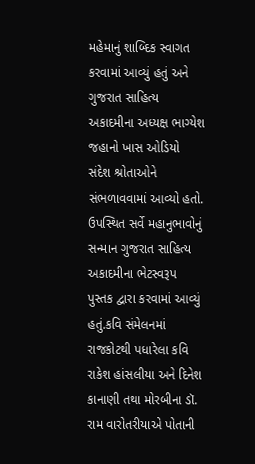મહેમાનું શાબ્દિક સ્વાગત કરવામાં આવ્યું હતું અને ગુજરાત સાહિત્ય અકાદમીના અધ્યક્ષ ભાગ્યેશ જહાનો ખાસ ઓડિયો સંદેશ શ્રોતાઓને સંભળાવવામાં આવ્યો હતો. ઉપસ્થિત સર્વે મહાનુભાવોનું સન્માન ગુજરાત સાહિત્ય અકાદમીના ભેટસ્વરૂપ પુસ્તક દ્વારા કરવામાં આવ્યું હતું.કવિ સંમેલનમાં રાજકોટથી પધારેલા કવિ રાકેશ હાંસલીયા અને દિનેશ કાનાણી તથા મોરબીના ડૉ. રામ વારોતરીયાએ પોતાની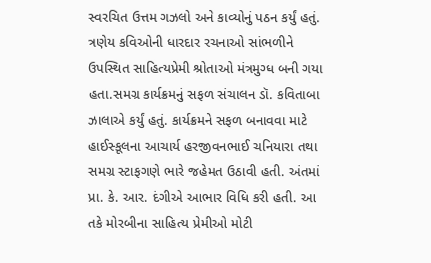સ્વરચિત ઉત્તમ ગઝલો અને કાવ્યોનું પઠન કર્યું હતું. ત્રણેય કવિઓની ધારદાર રચનાઓ સાંભળીને ઉપસ્થિત સાહિત્યપ્રેમી શ્રોતાઓ મંત્રમુગ્ધ બની ગયા હતા.સમગ્ર કાર્યક્રમનું સફળ સંચાલન ડૉ. કવિતાબા ઝાલાએ કર્યું હતું. કાર્યક્રમને સફળ બનાવવા માટે હાઈસ્કૂલના આચાર્ય હરજીવનભાઈ ચનિયારા તથા સમગ્ર સ્ટાફગણે ભારે જહેમત ઉઠાવી હતી. અંતમાં પ્રા. કે. આર. દંગીએ આભાર વિધિ કરી હતી. આ તકે મોરબીના સાહિત્ય પ્રેમીઓ મોટી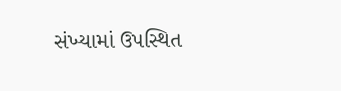સંખ્યામાં ઉપસ્થિત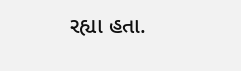રહ્યા હતા.